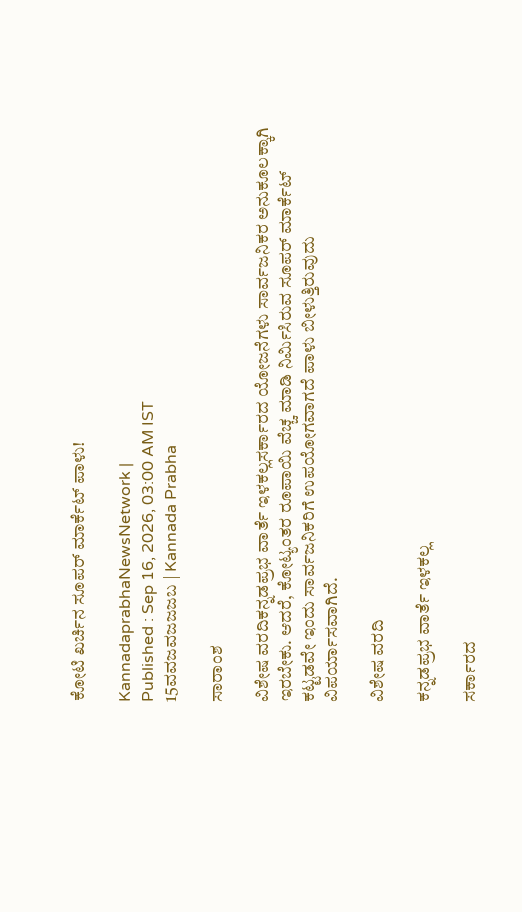ಕೋಟಿ ಖರ್ಚಿನ ಸೂಪರ್‌ ಮಾರ್ಕೆಟ್‌ ಪಾಳು!

KannadaprabhaNewsNetwork |
Published : Sep 16, 2026, 03:00 AM IST
15ವವಜವಜಜಜಬ | Kannada Prabha

ಸಾರಾಂಶ

ವಿಶೇಷ ವರದಿಕನ್ನಡಪ್ರಭ ವಾರ್ತೆ ಇಳಕಲ್ಲಸರ್ಕಾರದ ಯೋಜನೆಗಳು ಸಾರ್ವಜನಿಕರ ಅನುಕೂಲಕ್ಕಾಗಿ ಇರಬೇಕು. ಆದರೆ, ಕೋಟ್ಯಂತರ ರೂಪಾಯಿ ವೆಚ್ಚ ಮಾಡಿ ನಿರ್ಮಿಸಿರುವ ಸೂಪರ್‌ ಮಾರ್ಕೆಟ್‌ ಕಟ್ಟಡವೇ ಇಂದು ಸಾರ್ವಜನಿಕರಿಗೆ ಉಪಯೋಗವಾಗದೆ ಪಾಳು ಬೀಳುತ್ತಿರುವುದು ವಿಪರ್ಯಾಸವಾಗಿದೆ.

ವಿಶೇಷ ವರದಿ

ಕನ್ನಡಪ್ರಭ ವಾರ್ತೆ ಇಳಕಲ್ಲ

ಸರ್ಕಾರದ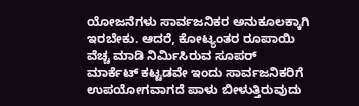ಯೋಜನೆಗಳು ಸಾರ್ವಜನಿಕರ ಅನುಕೂಲಕ್ಕಾಗಿ ಇರಬೇಕು. ಆದರೆ, ಕೋಟ್ಯಂತರ ರೂಪಾಯಿ ವೆಚ್ಚ ಮಾಡಿ ನಿರ್ಮಿಸಿರುವ ಸೂಪರ್‌ ಮಾರ್ಕೆಟ್‌ ಕಟ್ಟಡವೇ ಇಂದು ಸಾರ್ವಜನಿಕರಿಗೆ ಉಪಯೋಗವಾಗದೆ ಪಾಳು ಬೀಳುತ್ತಿರುವುದು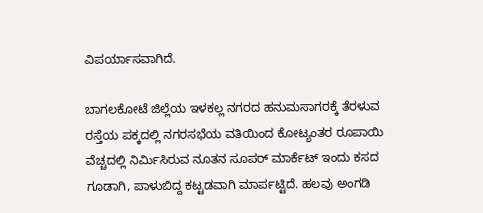ವಿಪರ್ಯಾಸವಾಗಿದೆ.

ಬಾಗಲಕೋಟೆ ಜಿಲ್ಲೆಯ ಇಳಕಲ್ಲ ನಗರದ ಹನುಮಸಾಗರಕ್ಕೆ ತೆರಳುವ ರಸ್ತೆಯ ಪಕ್ಕದಲ್ಲಿ ನಗರಸಭೆಯ ವತಿಯಿಂದ ಕೋಟ್ಯಂತರ ರೂಪಾಯಿ ವೆಚ್ಚದಲ್ಲಿ ನಿರ್ಮಿಸಿರುವ ನೂತನ ಸೂಪರ್‌ ಮಾರ್ಕೆಟ್‌ ಇಂದು ಕಸದ ಗೂಡಾಗಿ, ಪಾಳುಬಿದ್ದ ಕಟ್ಟಡವಾಗಿ ಮಾರ್ಪಟ್ಟಿದೆ. ಹಲವು ಅಂಗಡಿ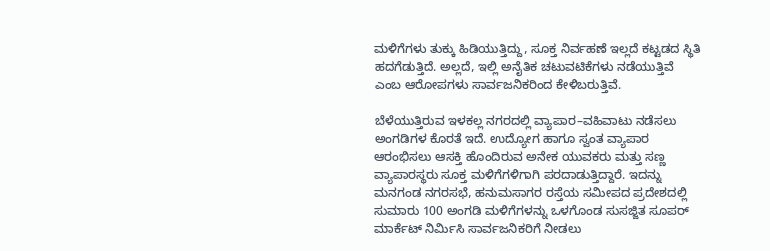ಮಳಿಗೆಗಳು ತುಕ್ಕು ಹಿಡಿಯುತ್ತಿದ್ದು, ಸೂಕ್ತ ನಿರ್ವಹಣೆ ಇಲ್ಲದೆ ಕಟ್ಟಡದ ಸ್ಥಿತಿ ಹದಗೆಡುತ್ತಿದೆ. ಅಲ್ಲದೆ, ಇಲ್ಲಿ ಅನೈತಿಕ ಚಟುವಟಿಕೆಗಳು ನಡೆಯುತ್ತಿವೆ ಎಂಬ ಆರೋಪಗಳು ಸಾರ್ವಜನಿಕರಿಂದ ಕೇಳಿಬರುತ್ತಿವೆ.

ಬೆಳೆಯುತ್ತಿರುವ ಇಳಕಲ್ಲ ನಗರದಲ್ಲಿ ವ್ಯಾಪಾರ–ವಹಿವಾಟು ನಡೆಸಲು ಅಂಗಡಿಗಳ ಕೊರತೆ ಇದೆ. ಉದ್ಯೋಗ ಹಾಗೂ ಸ್ವಂತ ವ್ಯಾಪಾರ ಆರಂಭಿಸಲು ಆಸಕ್ತಿ ಹೊಂದಿರುವ ಅನೇಕ ಯುವಕರು ಮತ್ತು ಸಣ್ಣ ವ್ಯಾಪಾರಸ್ಥರು ಸೂಕ್ತ ಮಳಿಗೆಗಳಿಗಾಗಿ ಪರದಾಡುತ್ತಿದ್ದಾರೆ. ಇದನ್ನು ಮನಗಂಡ ನಗರಸಭೆ, ಹನುಮಸಾಗರ ರಸ್ತೆಯ ಸಮೀಪದ ಪ್ರದೇಶದಲ್ಲಿ ಸುಮಾರು 100 ಅಂಗಡಿ ಮಳಿಗೆಗಳನ್ನು ಒಳಗೊಂಡ ಸುಸಜ್ಜಿತ ಸೂಪರ್‌ ಮಾರ್ಕೆಟ್‌ ನಿರ್ಮಿಸಿ ಸಾರ್ವಜನಿಕರಿಗೆ ನೀಡಲು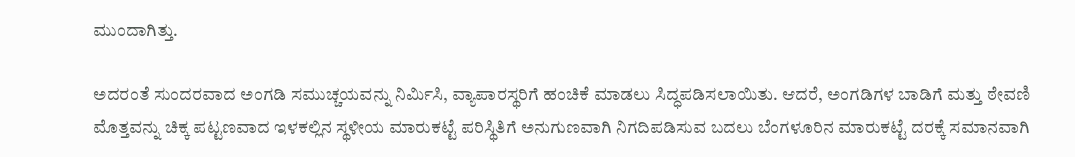ಮುಂದಾಗಿತ್ತು.

ಅದರಂತೆ ಸುಂದರವಾದ ಅಂಗಡಿ ಸಮುಚ್ಚಯವನ್ನು ನಿರ್ಮಿಸಿ, ವ್ಯಾಪಾರಸ್ಥರಿಗೆ ಹಂಚಿಕೆ ಮಾಡಲು ಸಿದ್ಧಪಡಿಸಲಾಯಿತು. ಆದರೆ, ಅಂಗಡಿಗಳ ಬಾಡಿಗೆ ಮತ್ತು ಠೇವಣಿ ಮೊತ್ತವನ್ನು ಚಿಕ್ಕ ಪಟ್ಟಣವಾದ ಇಳಕಲ್ಲಿನ ಸ್ಥಳೀಯ ಮಾರುಕಟ್ಟೆ ಪರಿಸ್ಥಿತಿಗೆ ಅನುಗುಣವಾಗಿ ನಿಗದಿಪಡಿಸುವ ಬದಲು ಬೆಂಗಳೂರಿನ ಮಾರುಕಟ್ಟೆ ದರಕ್ಕೆ ಸಮಾನವಾಗಿ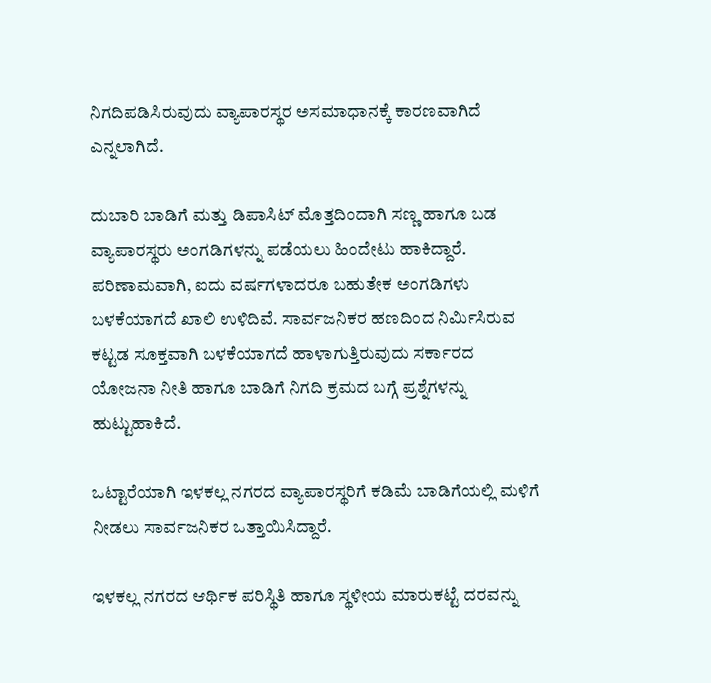ನಿಗದಿಪಡಿಸಿರುವುದು ವ್ಯಾಪಾರಸ್ಥರ ಅಸಮಾಧಾನಕ್ಕೆ ಕಾರಣವಾಗಿದೆ ಎನ್ನಲಾಗಿದೆ.

ದುಬಾರಿ ಬಾಡಿಗೆ ಮತ್ತು ಡಿಪಾಸಿಟ್‌ ಮೊತ್ತದಿಂದಾಗಿ ಸಣ್ಣ ಹಾಗೂ ಬಡ ವ್ಯಾಪಾರಸ್ಥರು ಅಂಗಡಿಗಳನ್ನು ಪಡೆಯಲು ಹಿಂದೇಟು ಹಾಕಿದ್ದಾರೆ. ಪರಿಣಾಮವಾಗಿ, ಐದು ವರ್ಷಗಳಾದರೂ ಬಹುತೇಕ ಅಂಗಡಿಗಳು ಬಳಕೆಯಾಗದೆ ಖಾಲಿ ಉಳಿದಿವೆ. ಸಾರ್ವಜನಿಕರ ಹಣದಿಂದ ನಿರ್ಮಿಸಿರುವ ಕಟ್ಟಡ ಸೂಕ್ತವಾಗಿ ಬಳಕೆಯಾಗದೆ ಹಾಳಾಗುತ್ತಿರುವುದು ಸರ್ಕಾರದ ಯೋಜನಾ ನೀತಿ ಹಾಗೂ ಬಾಡಿಗೆ ನಿಗದಿ ಕ್ರಮದ ಬಗ್ಗೆ ಪ್ರಶ್ನೆಗಳನ್ನು ಹುಟ್ಟುಹಾಕಿದೆ.

ಒಟ್ಟಾರೆಯಾಗಿ ಇಳಕಲ್ಲ ನಗರದ ವ್ಯಾಪಾರಸ್ಥರಿಗೆ ಕಡಿಮೆ ಬಾಡಿಗೆಯಲ್ಲಿ ಮಳಿಗೆ ನೀಡಲು ಸಾರ್ವಜನಿಕರ ಒತ್ತಾಯಿಸಿದ್ದಾರೆ.

ಇಳಕಲ್ಲ ನಗರದ ಆರ್ಥಿಕ ಪರಿಸ್ಥಿತಿ ಹಾಗೂ ಸ್ಥಳೀಯ ಮಾರುಕಟ್ಟೆ ದರವನ್ನು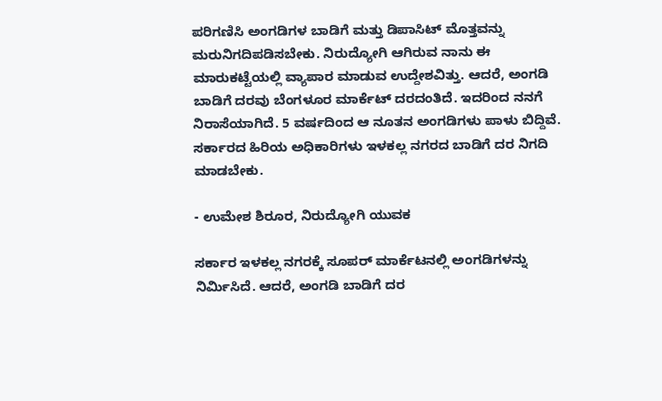ಪರಿಗಣಿಸಿ ಅಂಗಡಿಗಳ ಬಾಡಿಗೆ ಮತ್ತು ಡಿಪಾಸಿಟ್‌ ಮೊತ್ತವನ್ನು ಮರುನಿಗದಿಪಡಿಸಬೇಕು. ನಿರುದ್ಯೋಗಿ ಆಗಿರುವ ನಾನು ಈ ಮಾರುಕಟ್ಟೆಯಲ್ಲಿ ವ್ಯಾಪಾರ ಮಾಡುವ ಉದ್ದೇಶವಿತ್ತು. ಆದರೆ, ಅಂಗಡಿ ಬಾಡಿಗೆ ದರವು ಬೆಂಗಳೂರ ಮಾರ್ಕೆಟ್‌ ದರದಂತಿದೆ. ಇದರಿಂದ ನನಗೆ ನಿರಾಸೆಯಾಗಿದೆ. 5 ವರ್ಷದಿಂದ ಆ ನೂತನ ಅಂಗಡಿಗಳು ಪಾಳು ಬಿದ್ದಿವೆ. ಸರ್ಕಾರದ ಹಿರಿಯ ಅಧಿಕಾರಿಗಳು ಇಳಕಲ್ಲ ನಗರದ ಬಾಡಿಗೆ ದರ ನಿಗದಿ ಮಾಡಬೇಕು.

- ಉಮೇಶ ಶಿರೂರ, ನಿರುದ್ಯೋಗಿ ಯುವಕ

ಸರ್ಕಾರ ಇಳಕಲ್ಲ ನಗರಕ್ಕೆ ಸೂಪರ್‌ ಮಾರ್ಕೆಟನಲ್ಲಿ ಅಂಗಡಿಗಳನ್ನು ನಿರ್ಮಿಸಿದೆ. ಆದರೆ, ಅಂಗಡಿ ಬಾಡಿಗೆ ದರ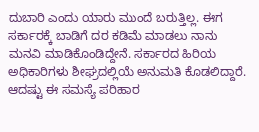ದುಬಾರಿ ಎಂದು ಯಾರು ಮುಂದೆ ಬರುತ್ತಿಲ್ಲ. ಈಗ ಸರ್ಕಾರಕ್ಕೆ ಬಾಡಿಗೆ ದರ ಕಡಿಮೆ ಮಾಡಲು ನಾನು ಮನವಿ ಮಾಡಿಕೊಂಡಿದ್ದೇನೆ. ಸರ್ಕಾರದ ಹಿರಿಯ ಅಧಿಕಾರಿಗಳು ಶೀಘ್ರದಲ್ಲಿಯೆ ಅನುಮತಿ ಕೊಡಲಿದ್ದಾರೆ. ಆದಷ್ಟು ಈ ಸಮಸ್ಯೆ ಪರಿಹಾರ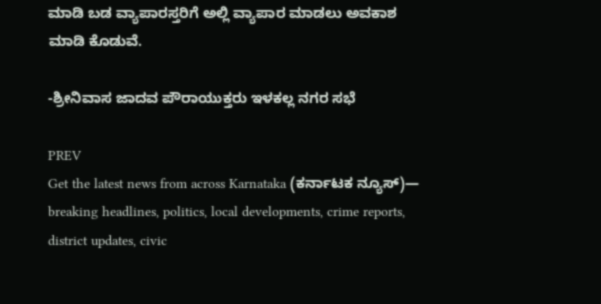ಮಾಡಿ ಬಡ ವ್ಯಾಪಾರಸ್ತರಿಗೆ ಅಲ್ಲಿ ವ್ಯಾಪಾರ ಮಾಡಲು ಅವಕಾಶ ಮಾಡಿ ಕೊಡುವೆ.

-ಶ್ರೀನಿವಾಸ ಜಾದವ ಪೌರಾಯುಕ್ತರು ಇಳಕಲ್ಲ ನಗರ ಸಭೆ

PREV
Get the latest news from across Karnataka (ಕರ್ನಾಟಕ ನ್ಯೂಸ್)— breaking headlines, politics, local developments, crime reports, district updates, civic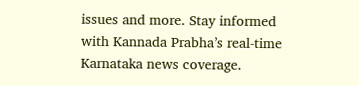issues and more. Stay informed with Kannada Prabha’s real‑time Karnataka news coverage.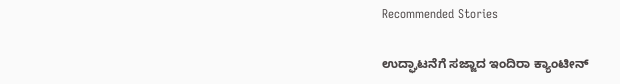Recommended Stories

ಉದ್ಘಾಟನೆಗೆ ಸಜ್ಜಾದ ಇಂದಿರಾ ಕ್ಯಾಂಟೀನ್‌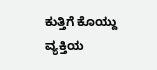ಕುತ್ತಿಗೆ ಕೊಯ್ದು ವ್ಯಕ್ತಿಯ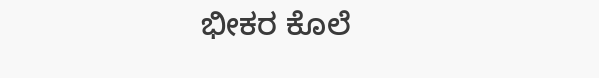ಭೀಕರ ಕೊಲೆ